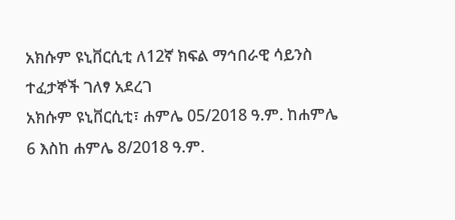አክሱም ዩኒቨርሲቲ ለ12ኛ ክፍል ማኅበራዊ ሳይንስ ተፈታኞች ገለፃ አደረገ
አክሱም ዩኒቨርሲቲ፣ ሐምሌ 05/2018 ዓ.ም. ከሐምሌ 6 እስከ ሐምሌ 8/2018 ዓ.ም.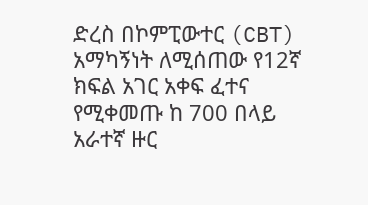ድረስ በኮምፒውተር (CBT) አማካኝነት ለሚሰጠው የ12ኛ ክፍል አገር አቀፍ ፈተና የሚቀመጡ ከ 700 በላይ አራተኛ ዙር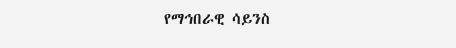የማኅበራዊ ሳይንስ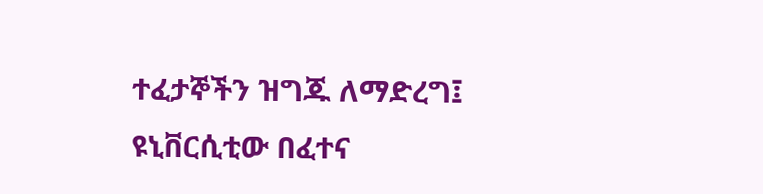ተፈታኞችን ዝግጁ ለማድረግ፤ ዩኒቨርሲቲው በፈተና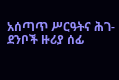አሰጣጥ ሥርዓትና ሕገ-ደንቦች ዙሪያ ሰፊ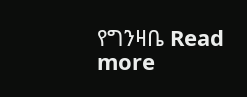የግንዛቤ Read more